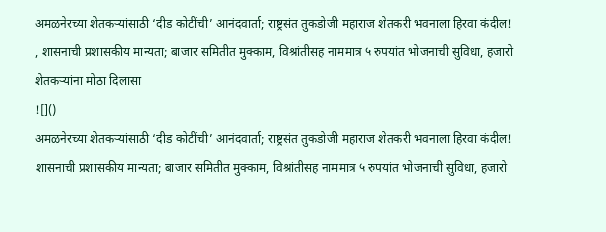अमळनेरच्या शेतकऱ्यांसाठी ‘दीड कोटींची’ आनंदवार्ता; राष्ट्रसंत तुकडोजी महाराज शेतकरी भवनाला हिरवा कंदील! , शासनाची प्रशासकीय मान्यता; बाजार समितीत मुक्काम, विश्रांतीसह नाममात्र ५ रुपयांत भोजनाची सुविधा, हजारो शेतकऱ्यांना मोठा दिलासा
![]()
अमळनेरच्या शेतकऱ्यांसाठी ‘दीड कोटींची’ आनंदवार्ता; राष्ट्रसंत तुकडोजी महाराज शेतकरी भवनाला हिरवा कंदील!
शासनाची प्रशासकीय मान्यता; बाजार समितीत मुक्काम, विश्रांतीसह नाममात्र ५ रुपयांत भोजनाची सुविधा, हजारो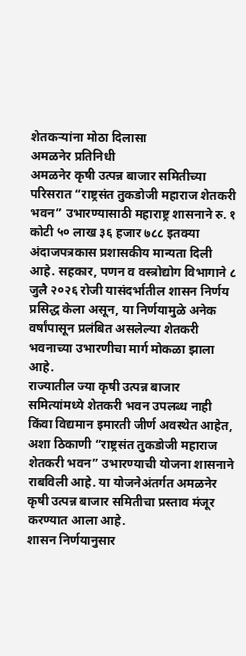शेतकऱ्यांना मोठा दिलासा
अमळनेर प्रतिनिधी
अमळनेर कृषी उत्पन्न बाजार समितीच्या परिसरात “राष्ट्रसंत तुकडोजी महाराज शेतकरी भवन” उभारण्यासाठी महाराष्ट्र शासनाने रु. १ कोटी ५० लाख ३६ हजार ७८८ इतक्या अंदाजपत्रकास प्रशासकीय मान्यता दिली आहे. सहकार, पणन व वस्त्रोद्योग विभागाने ८ जुलै २०२६ रोजी यासंदर्भातील शासन निर्णय प्रसिद्ध केला असून, या निर्णयामुळे अनेक वर्षांपासून प्रलंबित असलेल्या शेतकरी भवनाच्या उभारणीचा मार्ग मोकळा झाला आहे.
राज्यातील ज्या कृषी उत्पन्न बाजार समित्यांमध्ये शेतकरी भवन उपलब्ध नाही किंवा विद्यमान इमारती जीर्ण अवस्थेत आहेत, अशा ठिकाणी “राष्ट्रसंत तुकडोजी महाराज शेतकरी भवन” उभारण्याची योजना शासनाने राबविली आहे. या योजनेअंतर्गत अमळनेर कृषी उत्पन्न बाजार समितीचा प्रस्ताव मंजूर करण्यात आला आहे.
शासन निर्णयानुसार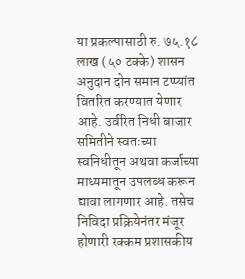या प्रकल्पासाठी रु. ७५.१८ लाख (५० टक्के) शासन अनुदान दोन समान टप्प्यांत वितरित करण्यात येणार आहे. उर्वरित निधी बाजार समितीने स्वतःच्या स्वनिधीतून अथवा कर्जाच्या माध्यमातून उपलब्ध करून द्यावा लागणार आहे. तसेच निविदा प्रक्रियेनंतर मंजूर होणारी रक्कम प्रशासकीय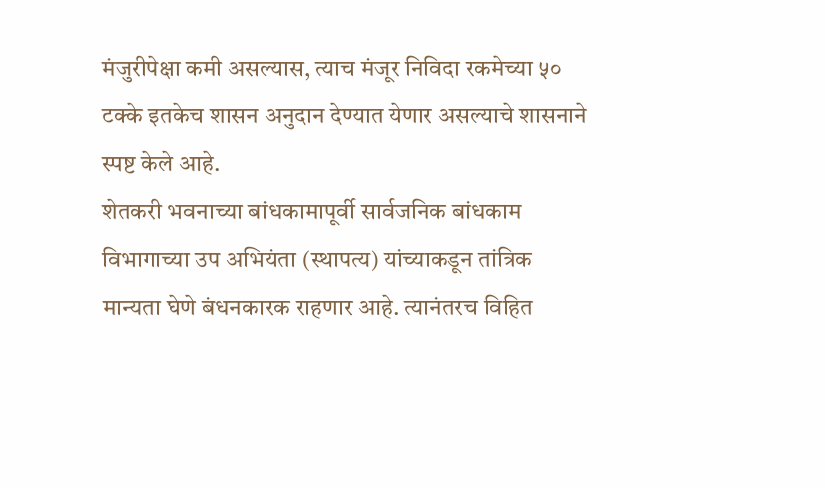मंजुरीपेक्षा कमी असल्यास, त्याच मंजूर निविदा रकमेच्या ५० टक्के इतकेच शासन अनुदान देण्यात येणार असल्याचे शासनाने स्पष्ट केले आहे.
शेतकरी भवनाच्या बांधकामापूर्वी सार्वजनिक बांधकाम विभागाच्या उप अभियंता (स्थापत्य) यांच्याकडून तांत्रिक मान्यता घेणे बंधनकारक राहणार आहे. त्यानंतरच विहित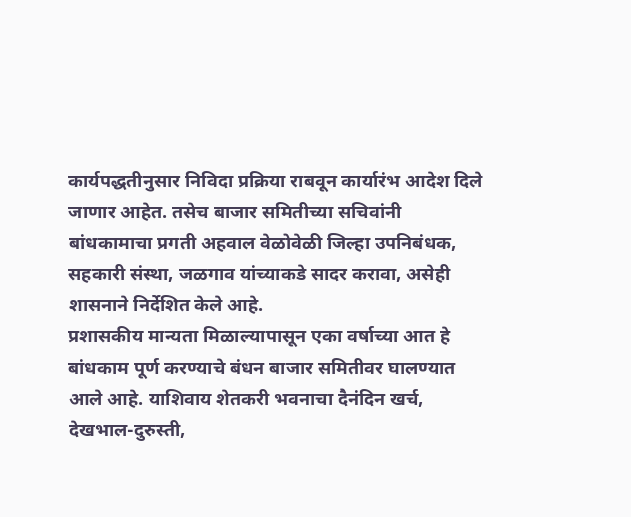कार्यपद्धतीनुसार निविदा प्रक्रिया राबवून कार्यारंभ आदेश दिले जाणार आहेत. तसेच बाजार समितीच्या सचिवांनी बांधकामाचा प्रगती अहवाल वेळोवेळी जिल्हा उपनिबंधक, सहकारी संस्था, जळगाव यांच्याकडे सादर करावा, असेही शासनाने निर्देशित केले आहे.
प्रशासकीय मान्यता मिळाल्यापासून एका वर्षाच्या आत हे बांधकाम पूर्ण करण्याचे बंधन बाजार समितीवर घालण्यात आले आहे. याशिवाय शेतकरी भवनाचा दैनंदिन खर्च, देखभाल-दुरुस्ती,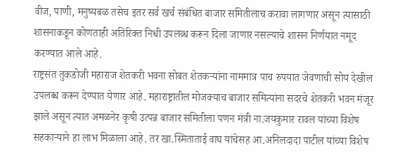वीज, पाणी, मनुष्यबळ तसेच इतर सर्व खर्च संबंधित बाजार समितीलाच करावा लागणार असून त्यासाठी शासनाकडून कोणताही अतिरिक्त निधी उपलब्ध करून दिला जाणार नसल्याचे शासन निर्णयात नमूद करण्यात आले आहे.
राष्ट्रसंत तुकडोजी महाराज शेतकरी भवना सोबत शेतकऱ्यांना नाममात्र पाच रुपयात जेवणाची सोय देखील उपलब्ध करून देण्यात येणार आहे. महाराष्ट्रातील मोजक्याच बाजार समित्यांना सदरचे शेतकरी भवन मंजूर झाले असून त्यात अमळनेर कृषी उत्पन्न बाजार समितीला पणन मंत्री ना.जयकुमार रावल यांच्या विशेष सहकाऱ्याने हा लाभ मिळाला आहे. तर खा.स्मिताताई वाघ यांचेसह आ.अनिलदादा पाटील यांच्या विशेष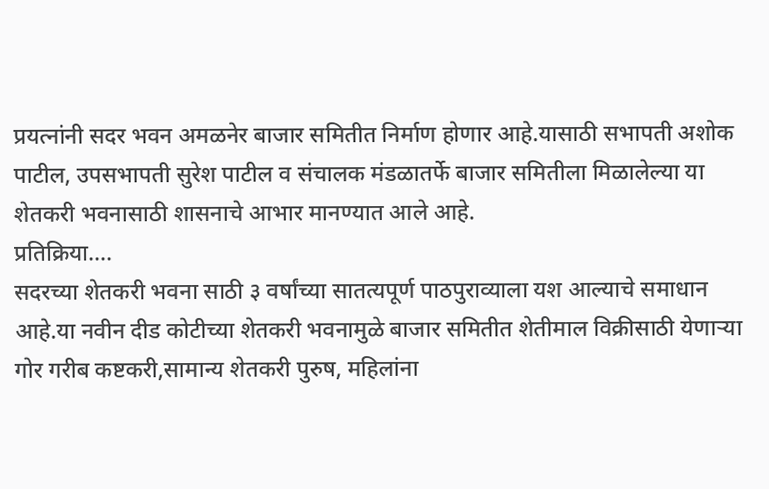प्रयत्नांनी सदर भवन अमळनेर बाजार समितीत निर्माण होणार आहे.यासाठी सभापती अशोक पाटील, उपसभापती सुरेश पाटील व संचालक मंडळातर्फे बाजार समितीला मिळालेल्या या शेतकरी भवनासाठी शासनाचे आभार मानण्यात आले आहे.
प्रतिक्रिया….
सदरच्या शेतकरी भवना साठी ३ वर्षांच्या सातत्यपूर्ण पाठपुराव्याला यश आल्याचे समाधान आहे.या नवीन दीड कोटीच्या शेतकरी भवनामुळे बाजार समितीत शेतीमाल विक्रीसाठी येणाऱ्या गोर गरीब कष्टकरी,सामान्य शेतकरी पुरुष, महिलांना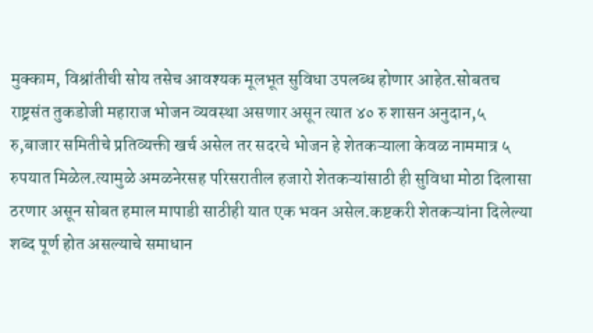मुक्काम, विश्रांतीची सोय तसेच आवश्यक मूलभूत सुविधा उपलब्ध होणार आहेत.सोबतच राष्ट्रसंत तुकडोजी महाराज भोजन व्यवस्था असणार असून त्यात ४० रु शासन अनुदान,५ रु,बाजार समितीचे प्रतिव्यक्ती खर्च असेल तर सदरचे भोजन हे शेतकऱ्याला केवळ नाममात्र ५ रुपयात मिळेल.त्यामुळे अमळनेरसह परिसरातील हजारो शेतकऱ्यांसाठी ही सुविधा मोठा दिलासा ठरणार असून सोबत हमाल मापाडी साठीही यात एक भवन असेल.कष्टकरी शेतकऱ्यांना दिलेल्या शब्द पूर्ण होत असल्याचे समाधान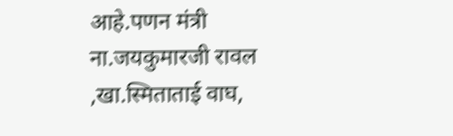आहे.पणन मंत्री ना.जयकुमारजी रावल ,खा.स्मिताताई वाघ,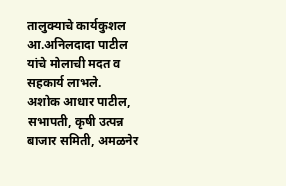तालुक्याचे कार्यकुशल आ.अनिलदादा पाटील यांचे मोलाची मदत व
सहकार्य लाभले.
अशोक आधार पाटील,
सभापती, कृषी उत्पन्न बाजार समिती, अमळनेर